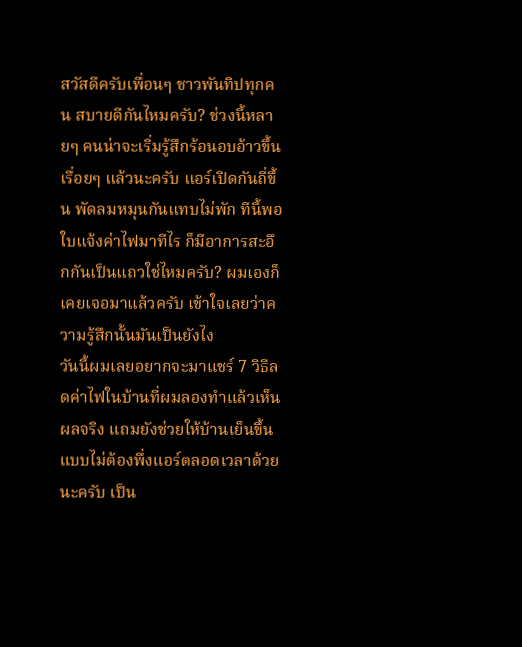สวัสดีครับเพื่อนๆ ชาวพันทิปทุกคน สบายดีกันไหมครับ? ช่วงนี้หลายๆ คนน่าจะเริ่มรู้สึกร้อนอบอ้าวขึ้นเรื่อยๆ แล้วนะครับ แอร์เปิดกันถี่ขึ้น พัดลมหมุนกันแทบไม่พัก ทีนี้พอใบแจ้งค่าไฟมาทีไร ก็มีอาการสะอึกกันเป็นแถวใช่ไหมครับ? ผมเองก็เคยเจอมาแล้วครับ เข้าใจเลยว่าความรู้สึกนั้นมันเป็นยังไง
วันนี้ผมเลยอยากจะมาแชร์ 7 วิธีลดค่าไฟในบ้านที่ผมลองทำแล้วเห็นผลจริง แถมยังช่วยให้บ้านเย็นขึ้นแบบไม่ต้องพึ่งแอร์ตลอดเวลาด้วยนะครับ เป็น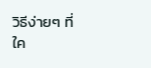วิธีง่ายๆ ที่ใค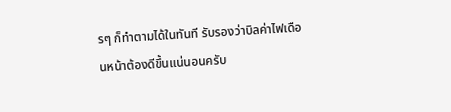รๆ ก็ทำตามได้ในทันที รับรองว่าบิลค่าไฟเดือนหน้าต้องดีขึ้นแน่นอนครับ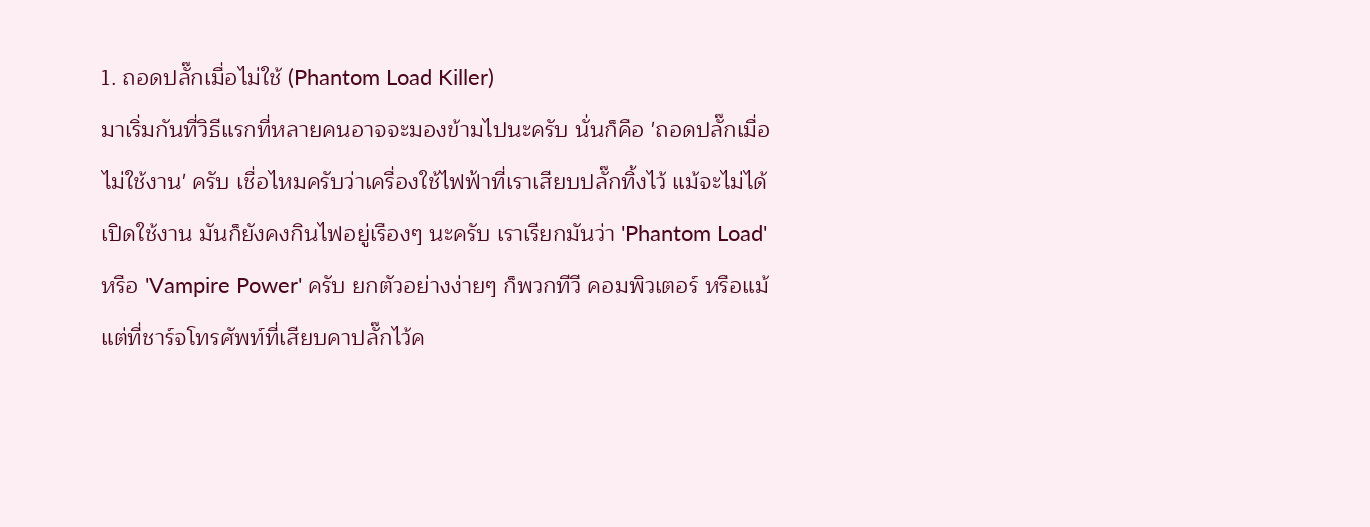1. ถอดปลั๊กเมื่อไม่ใช้ (Phantom Load Killer)
มาเริ่มกันที่วิธีแรกที่หลายคนอาจจะมองข้ามไปนะครับ นั่นก็คือ 'ถอดปลั๊กเมื่อไม่ใช้งาน' ครับ เชื่อไหมครับว่าเครื่องใช้ไฟฟ้าที่เราเสียบปลั๊กทิ้งไว้ แม้จะไม่ได้เปิดใช้งาน มันก็ยังคงกินไฟอยู่เรืองๆ นะครับ เราเรียกมันว่า 'Phantom Load' หรือ 'Vampire Power' ครับ ยกตัวอย่างง่ายๆ ก็พวกทีวี คอมพิวเตอร์ หรือแม้แต่ที่ชาร์จโทรศัพท์ที่เสียบคาปลั๊กไว้ค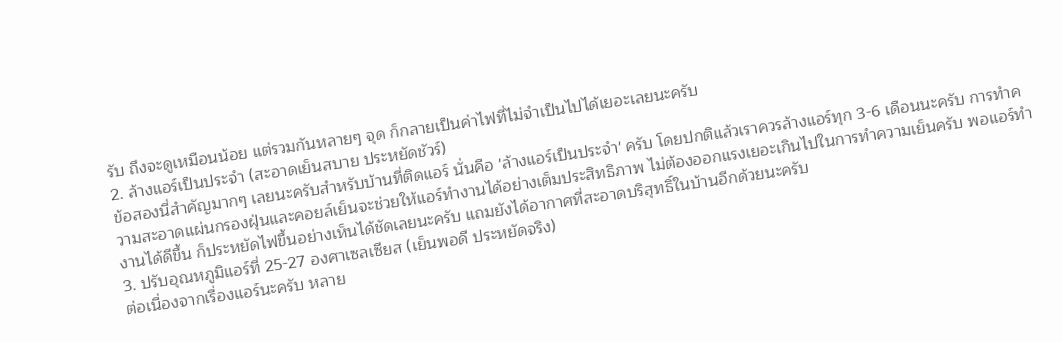รับ ถึงจะดูเหมือนน้อย แต่รวมกันหลายๆ จุด ก็กลายเป็นค่าไฟที่ไม่จำเป็นไปได้เยอะเลยนะครับ
2. ล้างแอร์เป็นประจำ (สะอาดเย็นสบาย ประหยัดชัวร์)
ข้อสองนี่สำคัญมากๆ เลยนะครับสำหรับบ้านที่ติดแอร์ นั่นคือ 'ล้างแอร์เป็นประจำ' ครับ โดยปกติแล้วเราควรล้างแอร์ทุก 3-6 เดือนนะครับ การทำความสะอาดแผ่นกรองฝุ่นและคอยล์เย็นจะช่วยให้แอร์ทำงานได้อย่างเต็มประสิทธิภาพ ไม่ต้องออกแรงเยอะเกินไปในการทำความเย็นครับ พอแอร์ทำงานได้ดีขึ้น ก็ประหยัดไฟขึ้นอย่างเห็นได้ชัดเลยนะครับ แถมยังได้อากาศที่สะอาดบริสุทธิ์ในบ้านอีกด้วยนะครับ
3. ปรับอุณหภูมิแอร์ที่ 25-27 องศาเซลเซียส (เย็นพอดี ประหยัดจริง)
ต่อเนื่องจากเรื่องแอร์นะครับ หลาย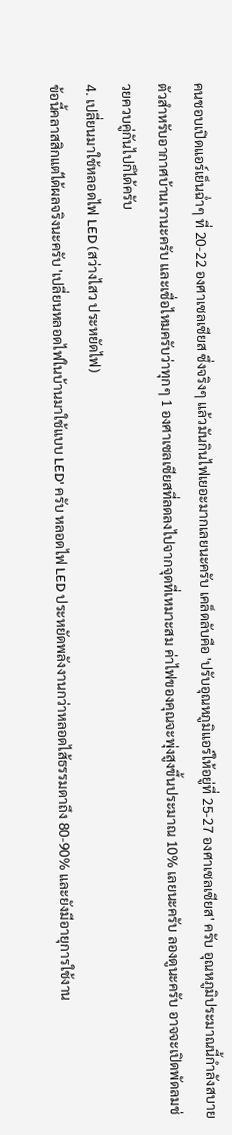คนชอบเปิดแอร์เย็นฉ่ำๆ ที่ 20-22 องศาเซลเซียส ซึ่งจริงๆ แล้วมันกินไฟเยอะมากเลยนะครับ เคล็ดลับคือ 'ปรับอุณหภูมิแอร์ให้อยู่ที่ 25-27 องศาเซลเซียส' ครับ อุณหภูมิประมาณนี้กำลังสบายตัวสำหรับอากาศบ้านเรานะครับ และเชื่อไหมครับว่าทุกๆ 1 องศาเซลเซียสที่ลดลงไปจากจุดที่เหมาะสม ค่าไฟของคุณจะพุ่งสูงขึ้นประมาณ 10% เลยนะครับ ลองดูนะครับ อาจจะเปิดพัดลมช่วยควบคู่กันไปก็ได้ครับ
4. เปลี่ยนมาใช้หลอดไฟ LED (สว่างไสว ประหยัดไฟ)
ข้อนี้คลาสสิกแต่ได้ผลจริงนะครับ 'เปลี่ยนหลอดไฟในบ้านมาใช้แบบ LED' ครับ หลอดไฟ LED ประหยัดพลังงานกว่าหลอดไส้ธรรมดาถึง 80-90% และยังมีอายุการใช้งาน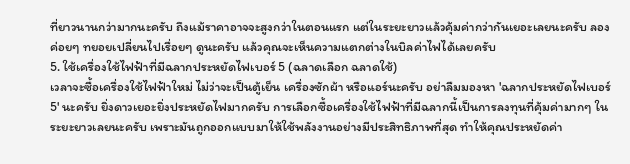ที่ยาวนานกว่ามากนะครับ ถึงแม้ราคาอาจจะสูงกว่าในตอนแรก แต่ในระยะยาวแล้วคุ้มค่ากว่ากันเยอะเลยนะครับ ลองค่อยๆ ทยอยเปลี่ยนไปเรื่อยๆ ดูนะครับ แล้วคุณจะเห็นความแตกต่างในบิลค่าไฟได้เลยครับ
5. ใช้เครื่องใช้ไฟฟ้าที่มีฉลากประหยัดไฟเบอร์ 5 (ฉลาดเลือก ฉลาดใช้)
เวลาจะซื้อเครื่องใช้ไฟฟ้าใหม่ ไม่ว่าจะเป็นตู้เย็น เครื่องซักผ้า หรือแอร์นะครับ อย่าลืมมองหา 'ฉลากประหยัดไฟเบอร์ 5' นะครับ ยิ่งดาวเยอะยิ่งประหยัดไฟมากครับ การเลือกซื้อเครื่องใช้ไฟฟ้าที่มีฉลากนี้เป็นการลงทุนที่คุ้มค่ามากๆ ในระยะยาวเลยนะครับ เพราะมันถูกออกแบบมาให้ใช้พลังงานอย่างมีประสิทธิภาพที่สุด ทำให้คุณประหยัดค่า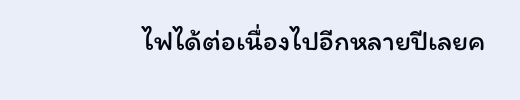ไฟได้ต่อเนื่องไปอีกหลายปีเลยค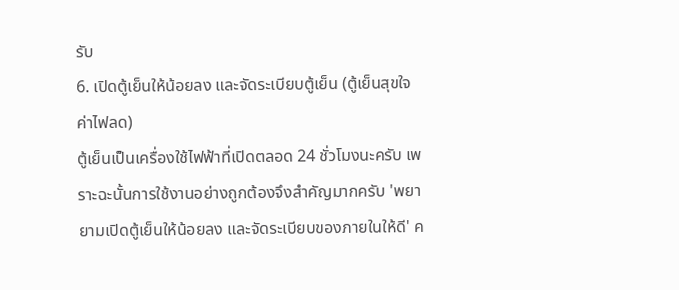รับ
6. เปิดตู้เย็นให้น้อยลง และจัดระเบียบตู้เย็น (ตู้เย็นสุขใจ ค่าไฟลด)
ตู้เย็นเป็นเครื่องใช้ไฟฟ้าที่เปิดตลอด 24 ชั่วโมงนะครับ เพราะฉะนั้นการใช้งานอย่างถูกต้องจึงสำคัญมากครับ 'พยายามเปิดตู้เย็นให้น้อยลง และจัดระเบียบของภายในให้ดี' ค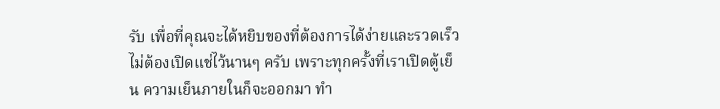รับ เพื่อที่คุณจะได้หยิบของที่ต้องการได้ง่ายและรวดเร็ว ไม่ต้องเปิดแช่ไว้นานๆ ครับ เพราะทุกครั้งที่เราเปิดตู้เย็น ความเย็นภายในก็จะออกมา ทำ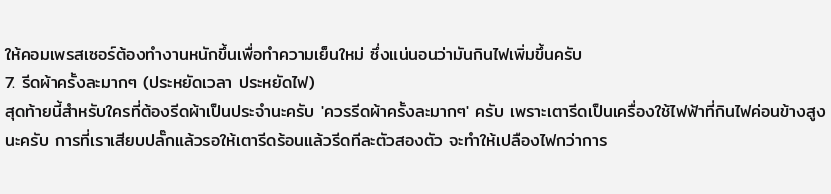ให้คอมเพรสเซอร์ต้องทำงานหนักขึ้นเพื่อทำความเย็นใหม่ ซึ่งแน่นอนว่ามันกินไฟเพิ่มขึ้นครับ
7. รีดผ้าครั้งละมากๆ (ประหยัดเวลา ประหยัดไฟ)
สุดท้ายนี้สำหรับใครที่ต้องรีดผ้าเป็นประจำนะครับ 'ควรรีดผ้าครั้งละมากๆ' ครับ เพราะเตารีดเป็นเครื่องใช้ไฟฟ้าที่กินไฟค่อนข้างสูงนะครับ การที่เราเสียบปลั๊กแล้วรอให้เตารีดร้อนแล้วรีดทีละตัวสองตัว จะทำให้เปลืองไฟกว่าการ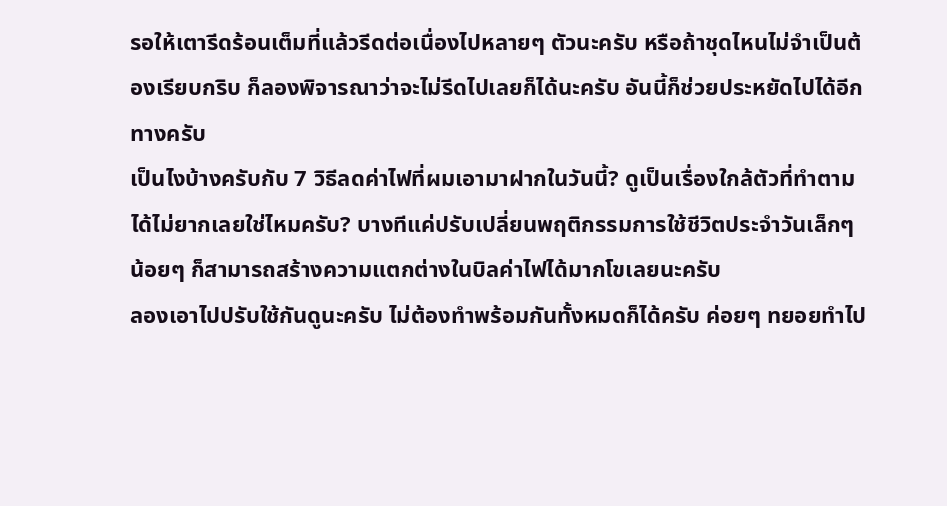รอให้เตารีดร้อนเต็มที่แล้วรีดต่อเนื่องไปหลายๆ ตัวนะครับ หรือถ้าชุดไหนไม่จำเป็นต้องเรียบกริบ ก็ลองพิจารณาว่าจะไม่รีดไปเลยก็ได้นะครับ อันนี้ก็ช่วยประหยัดไปได้อีกทางครับ
เป็นไงบ้างครับกับ 7 วิธีลดค่าไฟที่ผมเอามาฝากในวันนี้? ดูเป็นเรื่องใกล้ตัวที่ทำตามได้ไม่ยากเลยใช่ไหมครับ? บางทีแค่ปรับเปลี่ยนพฤติกรรมการใช้ชีวิตประจำวันเล็กๆ น้อยๆ ก็สามารถสร้างความแตกต่างในบิลค่าไฟได้มากโขเลยนะครับ
ลองเอาไปปรับใช้กันดูนะครับ ไม่ต้องทำพร้อมกันทั้งหมดก็ได้ครับ ค่อยๆ ทยอยทำไป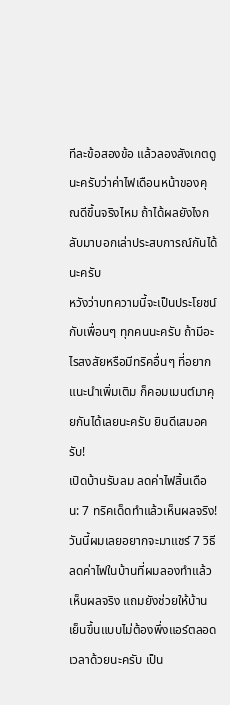ทีละข้อสองข้อ แล้วลองสังเกตดูนะครับว่าค่าไฟเดือนหน้าของคุณดีขึ้นจริงไหม ถ้าได้ผลยังไงกลับมาบอกเล่าประสบการณ์กันได้นะครับ
หวังว่าบทความนี้จะเป็นประโยชน์กับเพื่อนๆ ทุกคนนะครับ ถ้ามีอะไรสงสัยหรือมีทริคอื่นๆ ที่อยากแนะนำเพิ่มเติม ก็คอมเมนต์มาคุยกันได้เลยนะครับ ยินดีเสมอครับ!
เปิดบ้านรับลม ลดค่าไฟสิ้นเดือน: 7 ทริคเด็ดทำแล้วเห็นผลจริง!
วันนี้ผมเลยอยากจะมาแชร์ 7 วิธีลดค่าไฟในบ้านที่ผมลองทำแล้วเห็นผลจริง แถมยังช่วยให้บ้านเย็นขึ้นแบบไม่ต้องพึ่งแอร์ตลอดเวลาด้วยนะครับ เป็น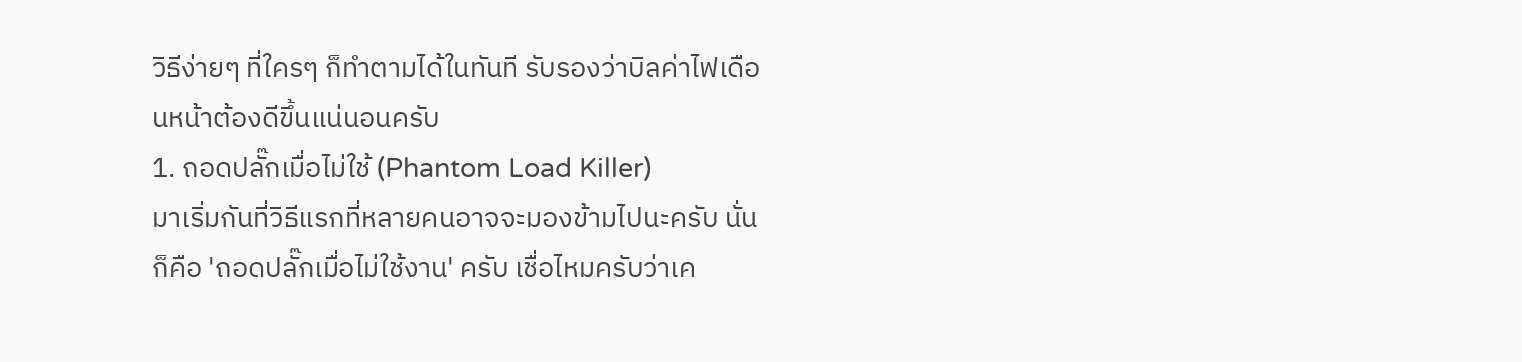วิธีง่ายๆ ที่ใครๆ ก็ทำตามได้ในทันที รับรองว่าบิลค่าไฟเดือนหน้าต้องดีขึ้นแน่นอนครับ
1. ถอดปลั๊กเมื่อไม่ใช้ (Phantom Load Killer)
มาเริ่มกันที่วิธีแรกที่หลายคนอาจจะมองข้ามไปนะครับ นั่นก็คือ 'ถอดปลั๊กเมื่อไม่ใช้งาน' ครับ เชื่อไหมครับว่าเค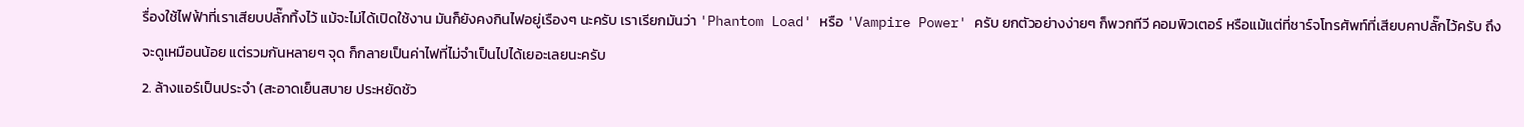รื่องใช้ไฟฟ้าที่เราเสียบปลั๊กทิ้งไว้ แม้จะไม่ได้เปิดใช้งาน มันก็ยังคงกินไฟอยู่เรืองๆ นะครับ เราเรียกมันว่า 'Phantom Load' หรือ 'Vampire Power' ครับ ยกตัวอย่างง่ายๆ ก็พวกทีวี คอมพิวเตอร์ หรือแม้แต่ที่ชาร์จโทรศัพท์ที่เสียบคาปลั๊กไว้ครับ ถึงจะดูเหมือนน้อย แต่รวมกันหลายๆ จุด ก็กลายเป็นค่าไฟที่ไม่จำเป็นไปได้เยอะเลยนะครับ
2. ล้างแอร์เป็นประจำ (สะอาดเย็นสบาย ประหยัดชัว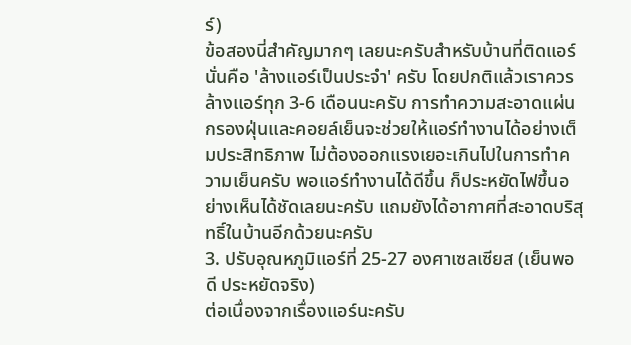ร์)
ข้อสองนี่สำคัญมากๆ เลยนะครับสำหรับบ้านที่ติดแอร์ นั่นคือ 'ล้างแอร์เป็นประจำ' ครับ โดยปกติแล้วเราควรล้างแอร์ทุก 3-6 เดือนนะครับ การทำความสะอาดแผ่นกรองฝุ่นและคอยล์เย็นจะช่วยให้แอร์ทำงานได้อย่างเต็มประสิทธิภาพ ไม่ต้องออกแรงเยอะเกินไปในการทำความเย็นครับ พอแอร์ทำงานได้ดีขึ้น ก็ประหยัดไฟขึ้นอย่างเห็นได้ชัดเลยนะครับ แถมยังได้อากาศที่สะอาดบริสุทธิ์ในบ้านอีกด้วยนะครับ
3. ปรับอุณหภูมิแอร์ที่ 25-27 องศาเซลเซียส (เย็นพอดี ประหยัดจริง)
ต่อเนื่องจากเรื่องแอร์นะครับ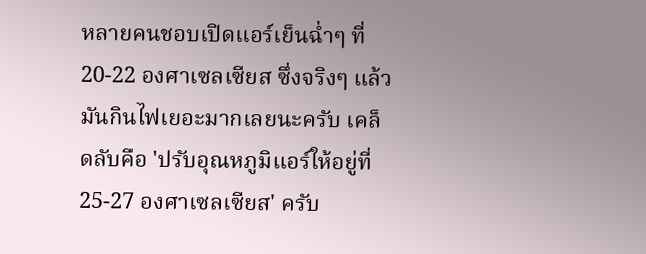หลายคนชอบเปิดแอร์เย็นฉ่ำๆ ที่ 20-22 องศาเซลเซียส ซึ่งจริงๆ แล้วมันกินไฟเยอะมากเลยนะครับ เคล็ดลับคือ 'ปรับอุณหภูมิแอร์ให้อยู่ที่ 25-27 องศาเซลเซียส' ครับ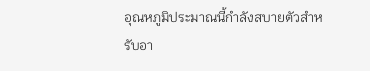อุณหภูมิประมาณนี้กำลังสบายตัวสำหรับอา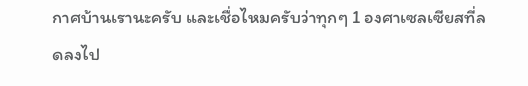กาศบ้านเรานะครับ และเชื่อไหมครับว่าทุกๆ 1 องศาเซลเซียสที่ลดลงไป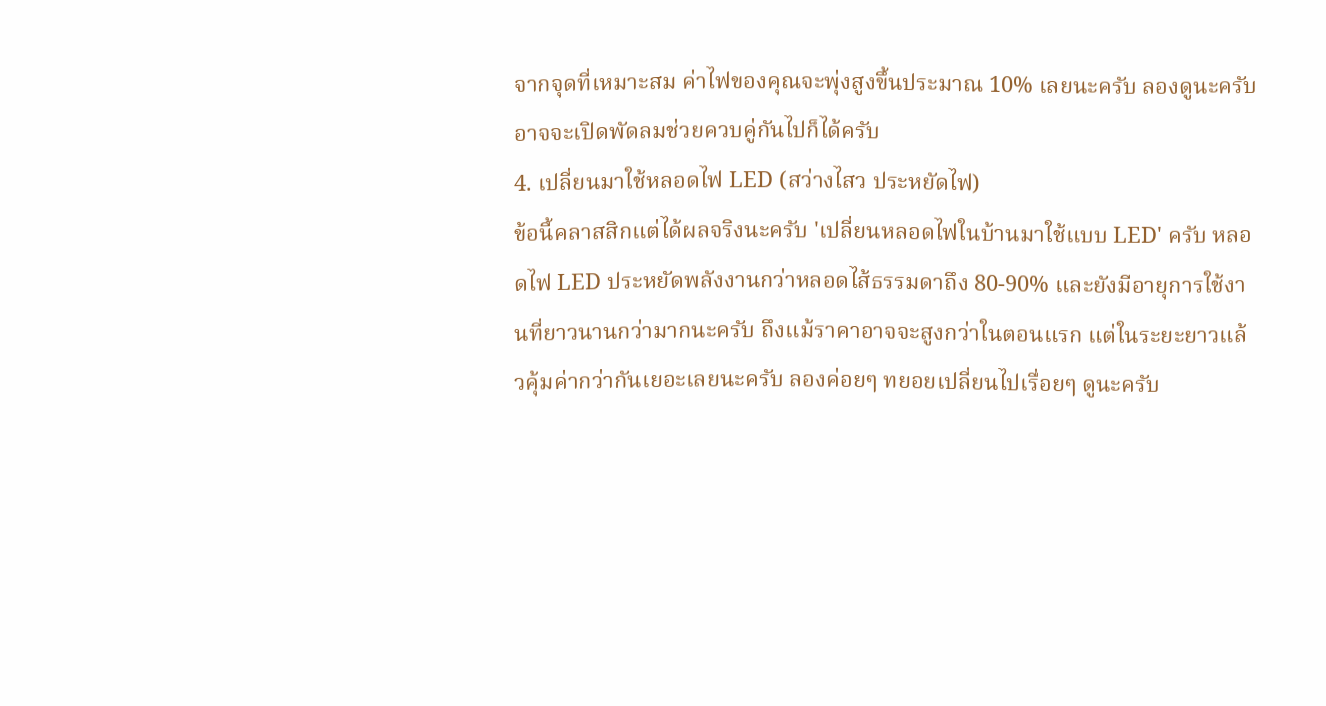จากจุดที่เหมาะสม ค่าไฟของคุณจะพุ่งสูงขึ้นประมาณ 10% เลยนะครับ ลองดูนะครับ อาจจะเปิดพัดลมช่วยควบคู่กันไปก็ได้ครับ
4. เปลี่ยนมาใช้หลอดไฟ LED (สว่างไสว ประหยัดไฟ)
ข้อนี้คลาสสิกแต่ได้ผลจริงนะครับ 'เปลี่ยนหลอดไฟในบ้านมาใช้แบบ LED' ครับ หลอดไฟ LED ประหยัดพลังงานกว่าหลอดไส้ธรรมดาถึง 80-90% และยังมีอายุการใช้งานที่ยาวนานกว่ามากนะครับ ถึงแม้ราคาอาจจะสูงกว่าในตอนแรก แต่ในระยะยาวแล้วคุ้มค่ากว่ากันเยอะเลยนะครับ ลองค่อยๆ ทยอยเปลี่ยนไปเรื่อยๆ ดูนะครับ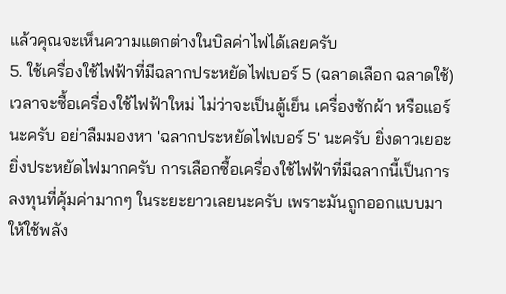แล้วคุณจะเห็นความแตกต่างในบิลค่าไฟได้เลยครับ
5. ใช้เครื่องใช้ไฟฟ้าที่มีฉลากประหยัดไฟเบอร์ 5 (ฉลาดเลือก ฉลาดใช้)
เวลาจะซื้อเครื่องใช้ไฟฟ้าใหม่ ไม่ว่าจะเป็นตู้เย็น เครื่องซักผ้า หรือแอร์นะครับ อย่าลืมมองหา 'ฉลากประหยัดไฟเบอร์ 5' นะครับ ยิ่งดาวเยอะยิ่งประหยัดไฟมากครับ การเลือกซื้อเครื่องใช้ไฟฟ้าที่มีฉลากนี้เป็นการลงทุนที่คุ้มค่ามากๆ ในระยะยาวเลยนะครับ เพราะมันถูกออกแบบมาให้ใช้พลัง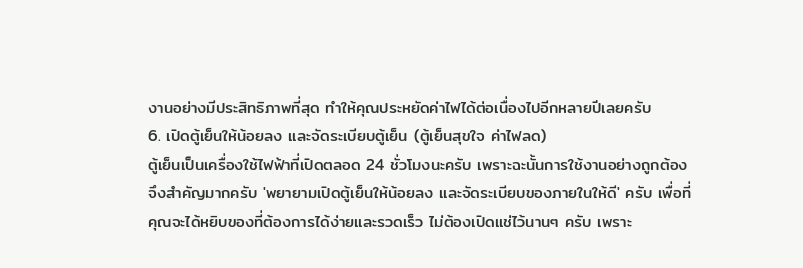งานอย่างมีประสิทธิภาพที่สุด ทำให้คุณประหยัดค่าไฟได้ต่อเนื่องไปอีกหลายปีเลยครับ
6. เปิดตู้เย็นให้น้อยลง และจัดระเบียบตู้เย็น (ตู้เย็นสุขใจ ค่าไฟลด)
ตู้เย็นเป็นเครื่องใช้ไฟฟ้าที่เปิดตลอด 24 ชั่วโมงนะครับ เพราะฉะนั้นการใช้งานอย่างถูกต้องจึงสำคัญมากครับ 'พยายามเปิดตู้เย็นให้น้อยลง และจัดระเบียบของภายในให้ดี' ครับ เพื่อที่คุณจะได้หยิบของที่ต้องการได้ง่ายและรวดเร็ว ไม่ต้องเปิดแช่ไว้นานๆ ครับ เพราะ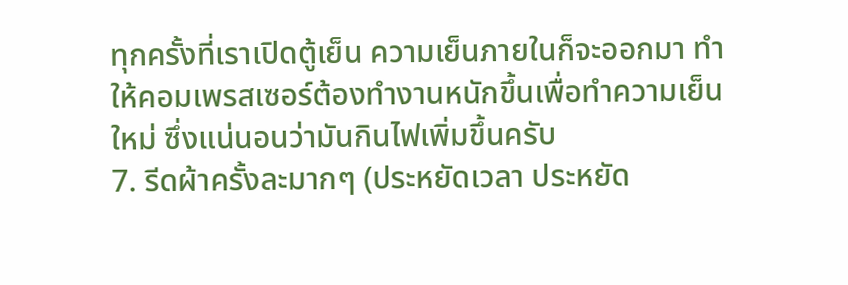ทุกครั้งที่เราเปิดตู้เย็น ความเย็นภายในก็จะออกมา ทำให้คอมเพรสเซอร์ต้องทำงานหนักขึ้นเพื่อทำความเย็นใหม่ ซึ่งแน่นอนว่ามันกินไฟเพิ่มขึ้นครับ
7. รีดผ้าครั้งละมากๆ (ประหยัดเวลา ประหยัด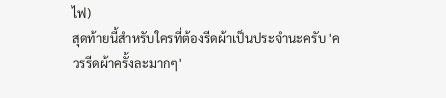ไฟ)
สุดท้ายนี้สำหรับใครที่ต้องรีดผ้าเป็นประจำนะครับ 'ควรรีดผ้าครั้งละมากๆ'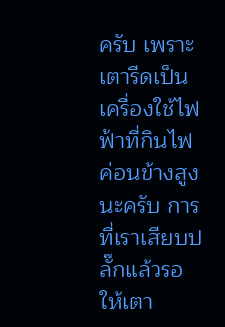ครับ เพราะเตารีดเป็นเครื่องใช้ไฟฟ้าที่กินไฟค่อนข้างสูงนะครับ การที่เราเสียบปลั๊กแล้วรอให้เตา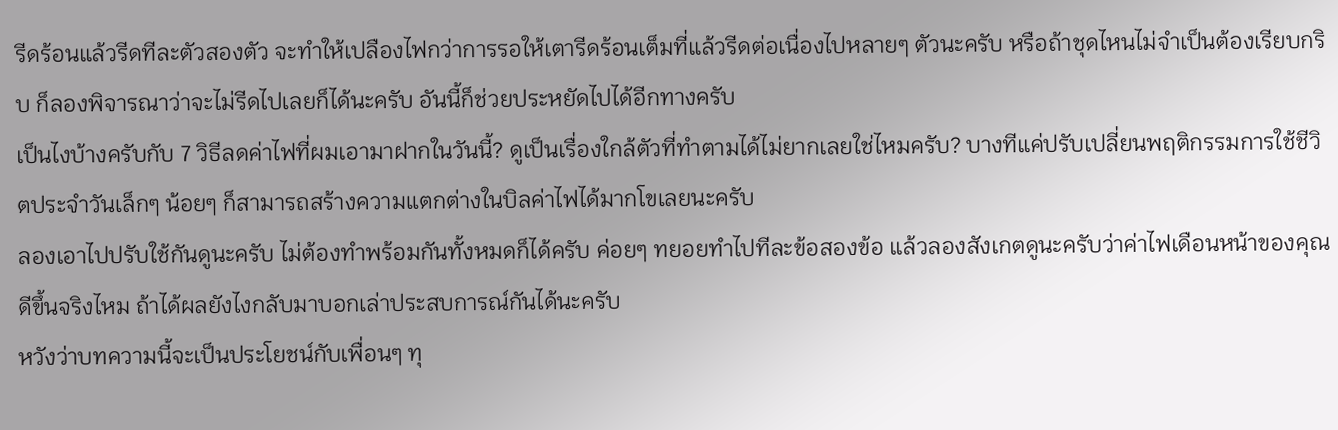รีดร้อนแล้วรีดทีละตัวสองตัว จะทำให้เปลืองไฟกว่าการรอให้เตารีดร้อนเต็มที่แล้วรีดต่อเนื่องไปหลายๆ ตัวนะครับ หรือถ้าชุดไหนไม่จำเป็นต้องเรียบกริบ ก็ลองพิจารณาว่าจะไม่รีดไปเลยก็ได้นะครับ อันนี้ก็ช่วยประหยัดไปได้อีกทางครับ
เป็นไงบ้างครับกับ 7 วิธีลดค่าไฟที่ผมเอามาฝากในวันนี้? ดูเป็นเรื่องใกล้ตัวที่ทำตามได้ไม่ยากเลยใช่ไหมครับ? บางทีแค่ปรับเปลี่ยนพฤติกรรมการใช้ชีวิตประจำวันเล็กๆ น้อยๆ ก็สามารถสร้างความแตกต่างในบิลค่าไฟได้มากโขเลยนะครับ
ลองเอาไปปรับใช้กันดูนะครับ ไม่ต้องทำพร้อมกันทั้งหมดก็ได้ครับ ค่อยๆ ทยอยทำไปทีละข้อสองข้อ แล้วลองสังเกตดูนะครับว่าค่าไฟเดือนหน้าของคุณดีขึ้นจริงไหม ถ้าได้ผลยังไงกลับมาบอกเล่าประสบการณ์กันได้นะครับ
หวังว่าบทความนี้จะเป็นประโยชน์กับเพื่อนๆ ทุ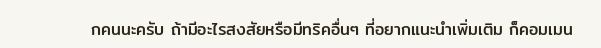กคนนะครับ ถ้ามีอะไรสงสัยหรือมีทริคอื่นๆ ที่อยากแนะนำเพิ่มเติม ก็คอมเมน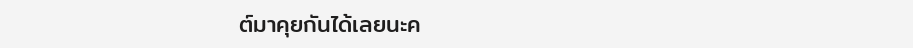ต์มาคุยกันได้เลยนะค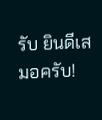รับ ยินดีเสมอครับ!